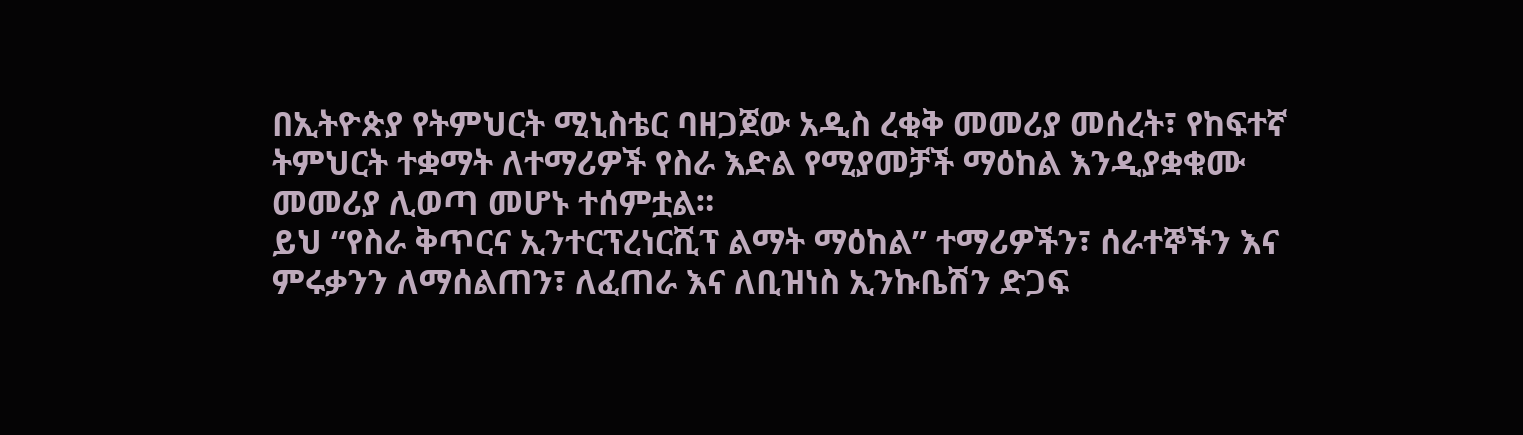በኢትዮጵያ የትምህርት ሚኒስቴር ባዘጋጀው አዲስ ረቂቅ መመሪያ መሰረት፣ የከፍተኛ ትምህርት ተቋማት ለተማሪዎች የስራ እድል የሚያመቻች ማዕከል እንዲያቋቁሙ መመሪያ ሊወጣ መሆኑ ተሰምቷል።
ይህ “የስራ ቅጥርና ኢንተርፕረነርሺፕ ልማት ማዕከል” ተማሪዎችን፣ ሰራተኞችን እና ምሩቃንን ለማሰልጠን፣ ለፈጠራ እና ለቢዝነስ ኢንኩቤሽን ድጋፍ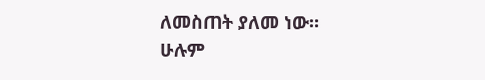ለመስጠት ያለመ ነው።
ሁሉም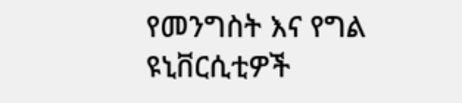የመንግስት እና የግል ዩኒቨርሲቲዎች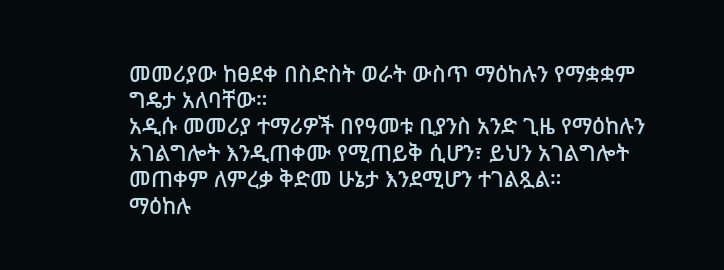መመሪያው ከፀደቀ በስድስት ወራት ውስጥ ማዕከሉን የማቋቋም ግዴታ አለባቸው።
አዲሱ መመሪያ ተማሪዎች በየዓመቱ ቢያንስ አንድ ጊዜ የማዕከሉን አገልግሎት እንዲጠቀሙ የሚጠይቅ ሲሆን፣ ይህን አገልግሎት መጠቀም ለምረቃ ቅድመ ሁኔታ እንደሚሆን ተገልጿል።
ማዕከሉ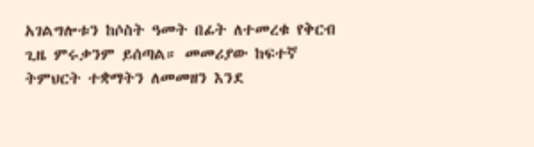አገልግሎቱን ከሶስት ዓመት በፊት ለተመረቁ የቅርብ ጊዜ ምሩቃንም ይሰጣል። መመሪያው ከፍተኛ ትምህርት ተቋማትን ለመመዘን እንደ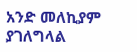አንድ መለኪያም ያገለግላል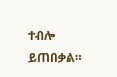ተብሎ ይጠበቃል።